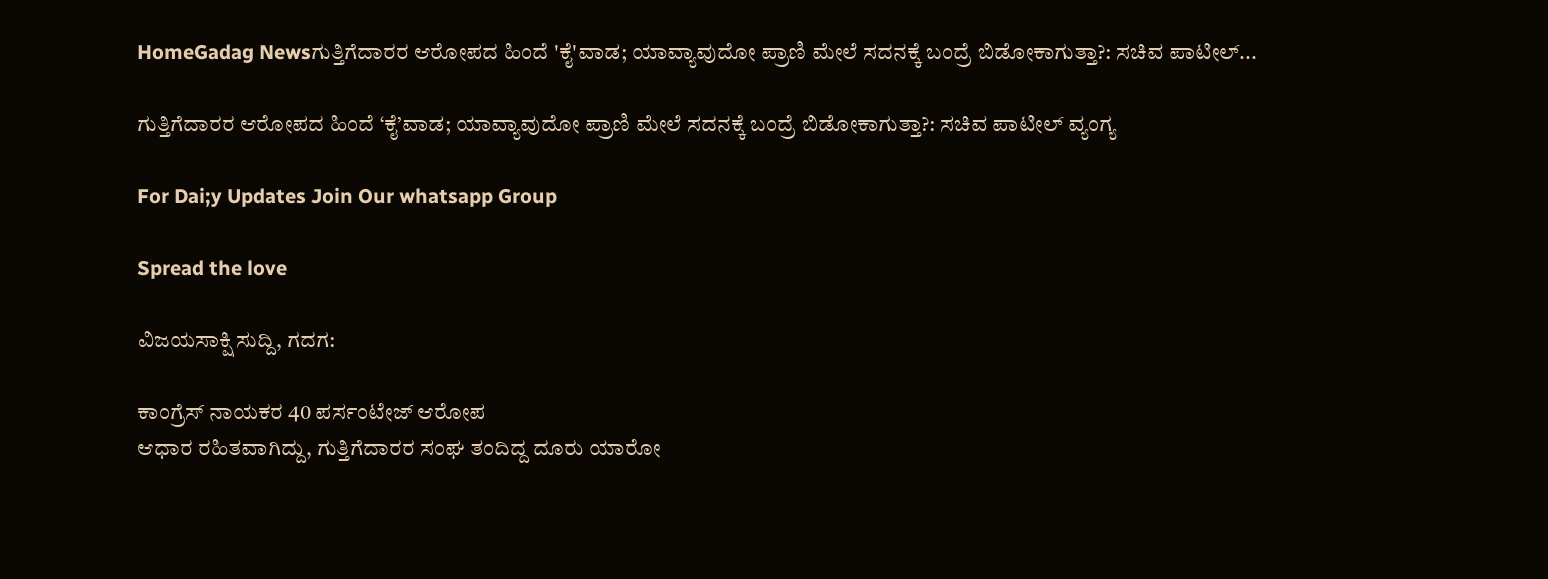HomeGadag Newsಗುತ್ತಿಗೆದಾರರ ಆರೋಪದ ಹಿಂದೆ 'ಕೈ'ವಾಡ; ಯಾವ್ಯಾವುದೋ ಪ್ರಾಣಿ ಮೇಲೆ ಸದನಕ್ಕೆ ಬಂದ್ರೆ ಬಿಡೋಕಾಗುತ್ತಾ?: ಸಚಿವ ಪಾಟೀಲ್...

ಗುತ್ತಿಗೆದಾರರ ಆರೋಪದ ಹಿಂದೆ ‘ಕೈ’ವಾಡ; ಯಾವ್ಯಾವುದೋ ಪ್ರಾಣಿ ಮೇಲೆ ಸದನಕ್ಕೆ ಬಂದ್ರೆ ಬಿಡೋಕಾಗುತ್ತಾ?: ಸಚಿವ ಪಾಟೀಲ್ ವ್ಯಂಗ್ಯ

For Dai;y Updates Join Our whatsapp Group

Spread the love

ವಿಜಯಸಾಕ್ಷಿ ಸುದ್ದಿ, ಗದಗ:

ಕಾಂಗ್ರೆಸ್ ನಾಯಕರ 40 ಪರ್ಸಂಟೇಜ್ ಆರೋಪ
ಆಧಾರ ರಹಿತವಾಗಿದ್ದು, ಗುತ್ತಿಗೆದಾರರ ಸಂಘ ತಂದಿದ್ದ ದೂರು ಯಾರೋ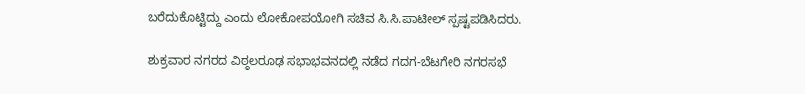ಬರೆದುಕೊಟ್ಟಿದ್ದು ಎಂದು ಲೋಕೋಪಯೋಗಿ ಸಚಿವ ಸಿ.ಸಿ.ಪಾಟೀಲ್ ಸ್ಪಷ್ಟಪಡಿಸಿದರು.

ಶುಕ್ರವಾರ ನಗರದ ವಿಠ್ಠಲರೂಢ ಸಭಾಭವನದಲ್ಲಿ ನಡೆದ ಗದಗ-ಬೆಟಗೇರಿ ನಗರಸಭೆ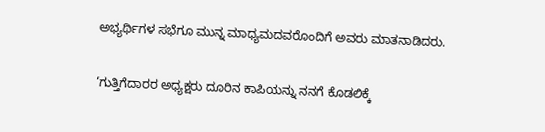ಅಭ್ಯರ್ಥಿಗಳ ಸಭೆಗೂ ಮುನ್ನ ಮಾಧ್ಯಮದವರೊಂದಿಗೆ ಅವರು ಮಾತನಾಡಿದರು.

‘ಗುತ್ತಿಗೆದಾರರ ಅಧ್ಯಕ್ಷರು ದೂರಿನ ಕಾಪಿಯನ್ನು ನನಗೆ ಕೊಡಲಿಕ್ಕೆ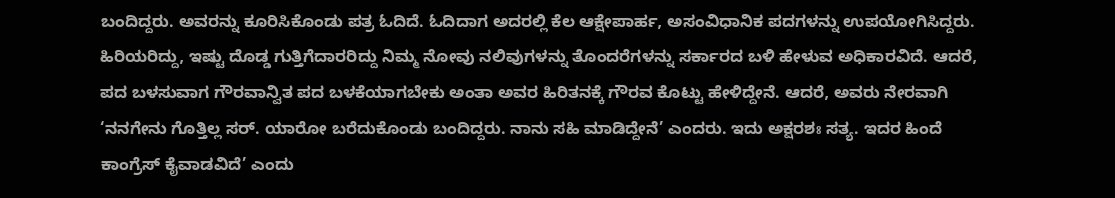ಬಂದಿದ್ದರು. ಅವರನ್ನು ಕೂರಿಸಿಕೊಂಡು ಪತ್ರ ಓದಿದೆ. ಓದಿದಾಗ ಅದರಲ್ಲಿ ಕೆಲ ಆಕ್ಷೇಪಾರ್ಹ, ಅಸಂವಿಧಾನಿಕ ಪದಗಳನ್ನು ಉಪಯೋಗಿಸಿದ್ದರು. ಹಿರಿಯರಿದ್ದು, ಇಷ್ಟು ದೊಡ್ಡ ಗುತ್ತಿಗೆದಾರರಿದ್ದು ನಿಮ್ಮ ನೋವು ನಲಿವುಗಳನ್ನು ತೊಂದರೆಗಳನ್ನು ಸರ್ಕಾರದ ಬಳಿ ಹೇಳುವ ಅಧಿಕಾರವಿದೆ. ಆದರೆ, ಪದ ಬಳಸುವಾಗ ಗೌರವಾನ್ವಿತ ಪದ ಬಳಕೆಯಾಗಬೇಕು ಅಂತಾ ಅವರ ಹಿರಿತನಕ್ಕೆ ಗೌರವ ಕೊಟ್ಟು ಹೇಳಿದ್ದೇನೆ. ಆದರೆ, ಅವರು ನೇರವಾಗಿ ‘ನನಗೇನು ಗೊತ್ತಿಲ್ಲ ಸರ್. ಯಾರೋ ಬರೆದುಕೊಂಡು ಬಂದಿದ್ದರು. ನಾನು ಸಹಿ ಮಾಡಿದ್ದೇನೆ’ ಎಂದರು. ಇದು ಅಕ್ಷರಶಃ ಸತ್ಯ. ಇದರ ಹಿಂದೆ ಕಾಂಗ್ರೆಸ್ ಕೈವಾಡವಿದೆ’ ಎಂದು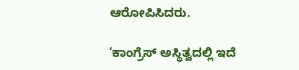ಆರೋಪಿಸಿದರು.

‘ಕಾಂಗ್ರೆಸ್ ಅಸ್ಥಿತ್ವದಲ್ಲಿ ಇದೆ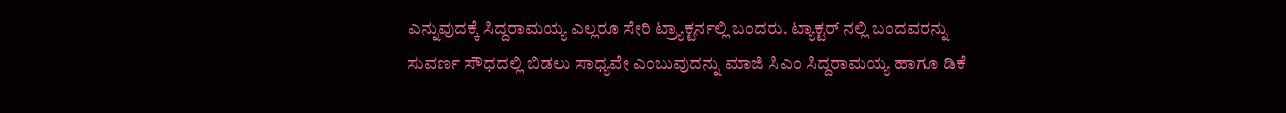ಎನ್ನುವುದಕ್ಕೆ ಸಿದ್ದರಾಮಯ್ಯ ಎಲ್ಲರೂ ಸೇರಿ ಟ್ರ್ಯಾಕ್ಟರ್ನಲ್ಲಿ ಬಂದರು. ಟ್ಯಾಕ್ಟರ್ ನಲ್ಲಿ ಬಂದವರನ್ನು ಸುವರ್ಣ ಸೌಧದಲ್ಲಿ ಬಿಡಲು ಸಾಧ್ಯವೇ ಎಂಬುವುದನ್ನು ಮಾಜಿ ಸಿಎಂ ಸಿದ್ದರಾಮಯ್ಯ ಹಾಗೂ ಡಿಕೆ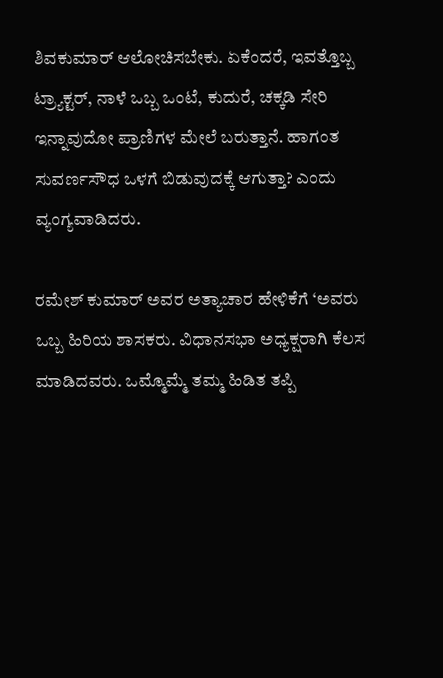ಶಿವಕುಮಾರ್ ಆಲೋಚಿಸಬೇಕು. ಏಕೆಂದರೆ, ಇವತ್ತೊಬ್ಬ ಟ್ರ್ಯಾಕ್ಟರ್, ನಾಳೆ ಒಬ್ಬ ಒಂಟೆ, ಕುದುರೆ, ಚಕ್ಕಡಿ ಸೇರಿ ಇನ್ನಾವುದೋ ಪ್ರಾಣಿಗಳ ಮೇಲೆ ಬರುತ್ತಾನೆ. ಹಾಗಂತ ಸುವರ್ಣಸೌಧ ಒಳಗೆ ಬಿಡುವುದಕ್ಕೆ ಆಗುತ್ತಾ? ಎಂದು ವ್ಯಂಗ್ಯವಾಡಿದರು.

ರಮೇಶ್ ಕುಮಾರ್ ಅವರ ಅತ್ಯಾಚಾರ ಹೇಳಿಕೆಗೆ ‘ಅವರು ಒಬ್ಬ ಹಿರಿಯ ಶಾಸಕರು. ವಿಧಾನಸಭಾ ಅಧ್ಯಕ್ಷರಾಗಿ ಕೆಲಸ‌ ಮಾಡಿದವರು. ಒಮ್ಮೊಮ್ಮೆ ತಮ್ಮ ಹಿಡಿತ ತಪ್ಪಿ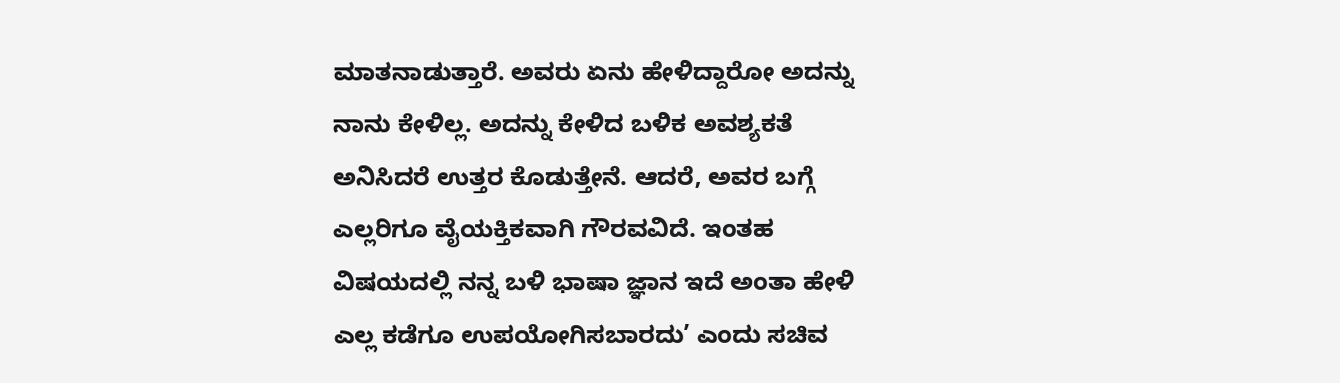ಮಾತನಾಡುತ್ತಾರೆ. ಅವರು ಏನು ಹೇಳಿದ್ದಾರೋ ಅದನ್ನು ನಾನು ಕೇಳಿಲ್ಲ. ಅದನ್ನು ಕೇಳಿದ ಬಳಿಕ ಅವಶ್ಯಕತೆ ಅನಿಸಿದರೆ ಉತ್ತರ ಕೊಡುತ್ತೇನೆ. ಆದರೆ, ಅವರ ಬಗ್ಗೆ ಎಲ್ಲರಿಗೂ ವೈಯಕ್ತಿಕವಾಗಿ ಗೌರವವಿದೆ. ಇಂತಹ ವಿಷಯದಲ್ಲಿ ನನ್ನ ಬಳಿ ಭಾಷಾ ಜ್ಞಾನ ಇದೆ ಅಂತಾ ಹೇಳಿ ಎಲ್ಲ ಕಡೆಗೂ ಉಪಯೋಗಿಸಬಾರದು’ ಎಂದು ಸಚಿವ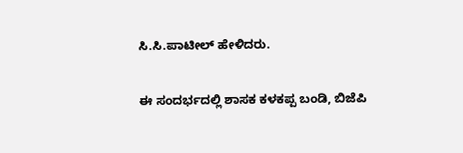ಸಿ.ಸಿ.ಪಾಟೀಲ್ ಹೇಳಿದರು.

ಈ ಸಂದರ್ಭದಲ್ಲಿ ಶಾಸಕ ಕಳಕಪ್ಪ ಬಂಡಿ, ಬಿಜೆಪಿ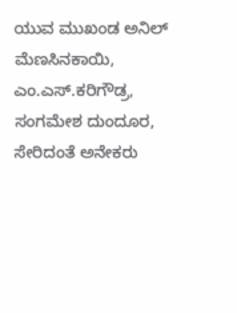ಯುವ ಮುಖಂಡ ಅನಿಲ್ ಮೆಣಸಿನಕಾಯಿ, ಎಂ.ಎಸ್.ಕರಿಗೌಡ್ರ, ಸಂಗಮೇಶ ದುಂದೂರ, ಸೇರಿದಂತೆ ಅನೇಕರು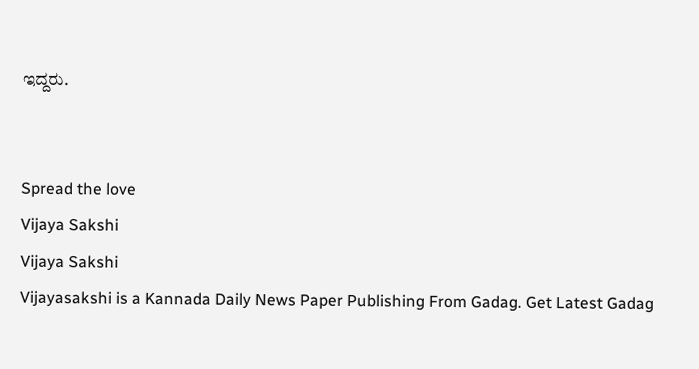ಇದ್ದರು.


Spread the love
Vijaya Sakshi
Vijaya Sakshi
Vijayasakshi is a Kannada Daily News Paper Publishing From Gadag. Get Latest Gadag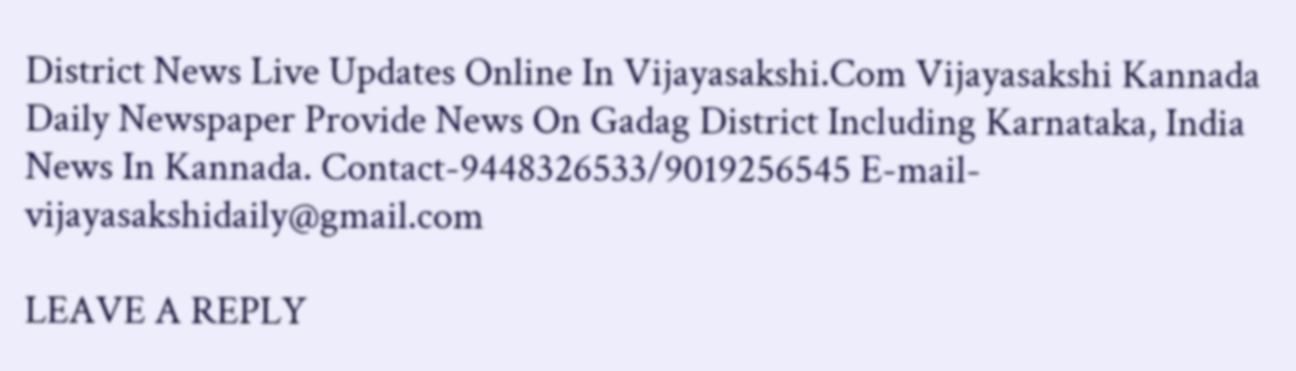District News Live Updates Online In Vijayasakshi.Com Vijayasakshi Kannada Daily Newspaper Provide News On Gadag District Including Karnataka, India News In Kannada. Contact-9448326533/9019256545 E-mail-vijayasakshidaily@gmail.com

LEAVE A REPLY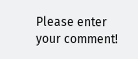Please enter your comment!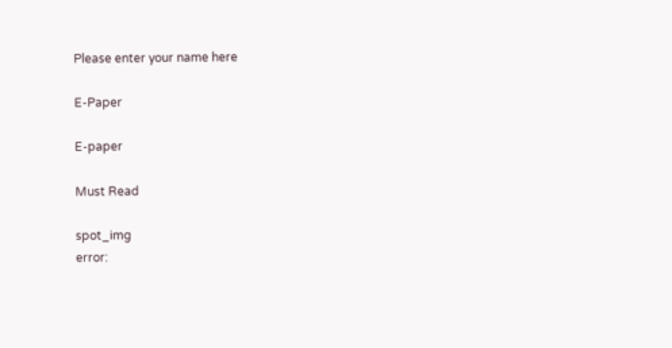Please enter your name here

E-Paper

E-paper

Must Read

spot_img
error: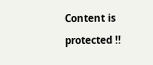Content is protected !!